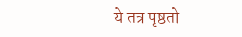ये तत्र पृष्ठतो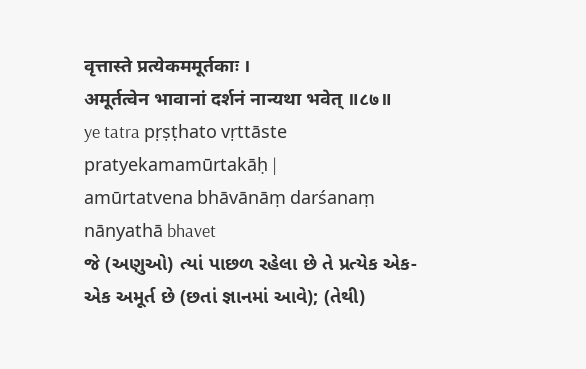वृत्तास्ते प्रत्येकममूर्तकाः ।
अमूर्तत्वेन भावानां दर्शनं नान्यथा भवेत् ॥८७॥
ye tatra pṛṣṭhato vṛttāste pratyekamamūrtakāḥ |
amūrtatvena bhāvānāṃ darśanaṃ nānyathā bhavet
જે (અણુઓ) ત્યાં પાછળ રહેલા છે તે પ્રત્યેક એક-એક અમૂર્ત છે (છતાં જ્ઞાનમાં આવે); (તેથી)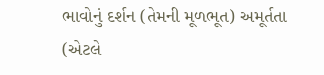ભાવોનું દર્શન (તેમની મૂળભૂત) અમૂર્તતા (એટલે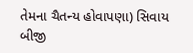તેમના ચૈતન્ય હોવાપણા) સિવાય બીજી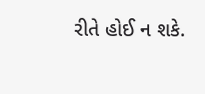રીતે હોઈ ન શકે.